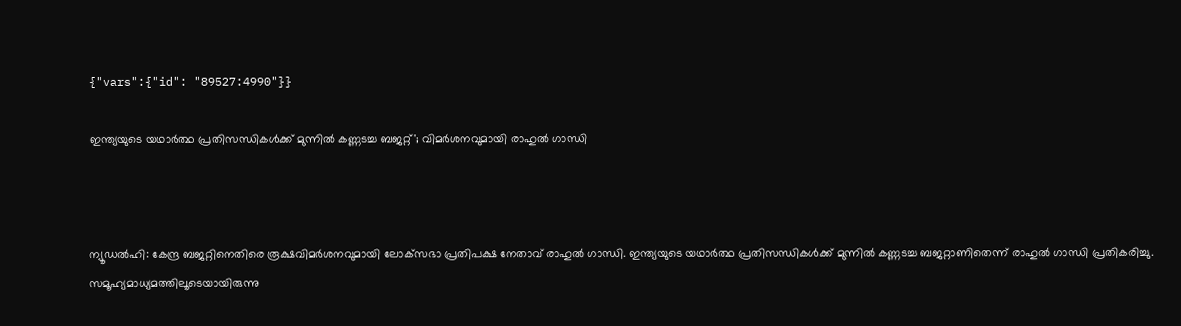{"vars":{"id": "89527:4990"}}

ഇന്ത്യയുടെ യഥാര്‍ത്ഥ പ്രതിസന്ധികള്‍ക്ക് മുന്നില്‍ കണ്ണടച്ച ബജറ്റ്'; വിമര്‍ശനവുമായി രാഹുല്‍ ഗാന്ധി



ന്യൂഡല്‍ഹി: കേന്ദ്ര ബജറ്റിനെതിരെ രൂക്ഷവിമര്‍ശനവുമായി ലോക്‌സഭാ പ്രതിപക്ഷ നേതാവ് രാഹുല്‍ ഗാന്ധി. ഇന്ത്യയുടെ യഥാര്‍ത്ഥ പ്രതിസന്ധികള്‍ക്ക് മുന്നില്‍ കണ്ണടച്ച ബജറ്റാണിതെന്ന് രാഹുല്‍ ഗാന്ധി പ്രതികരിച്ചു. സമൂഹ്യമാധ്യമത്തിലൂടെയായിരുന്നു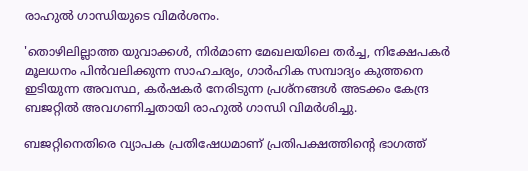രാഹുല്‍ ഗാന്ധിയുടെ വിമര്‍ശനം.

'തൊഴിലില്ലാത്ത യുവാക്കള്‍, നിർമാണ മേഖലയിലെ തർച്ച, നിക്ഷേപകര്‍ മൂലധനം പിന്‍വലിക്കുന്ന സാഹചര്യം, ഗാര്‍ഹിക സമ്പാദ്യം കുത്തനെ ഇടിയുന്ന അവസ്ഥ, കര്‍ഷകർ നേരിടുന്ന പ്രശ്നങ്ങൾ അടക്കം കേന്ദ്ര ബജറ്റിൽ അവഗണിച്ചതായി രാഹുല്‍ ഗാന്ധി വിമർശിച്ചു.

ബജറ്റിനെതിരെ വ്യാപക പ്രതിഷേധമാണ് പ്രതിപക്ഷത്തിൻ്റെ ഭാഗത്ത്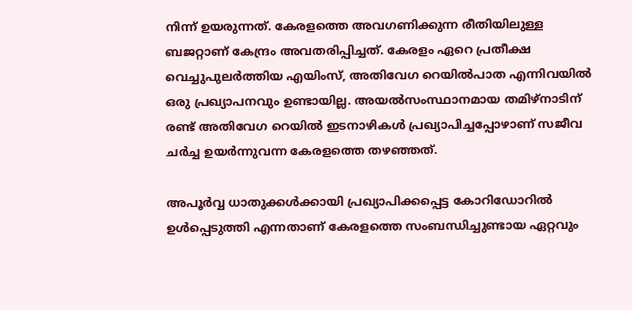നിന്ന് ഉയരുന്നത്. കേരളത്തെ അവഗണിക്കുന്ന രീതിയിലുള്ള ബജറ്റാണ് കേന്ദ്രം അവതരിപ്പിച്ചത്. കേരളം ഏറെ പ്രതീക്ഷ വെച്ചുപുലര്‍ത്തിയ എയിംസ്, അതിവേഗ റെയില്‍പാത എന്നിവയില്‍ ഒരു പ്രഖ്യാപനവും ഉണ്ടായില്ല. അയല്‍സംസ്ഥാനമായ തമിഴ്നാടിന് രണ്ട് അതിവേഗ റെയില്‍ ഇടനാഴികള്‍ പ്രഖ്യാപിച്ചപ്പോഴാണ് സജീവ ചര്‍ച്ച ഉയര്‍ന്നുവന്ന കേരളത്തെ തഴഞ്ഞത്.

അപൂര്‍വ്വ ധാതുക്കള്‍ക്കായി പ്രഖ്യാപിക്കപ്പെട്ട കോറിഡോറില്‍ ഉള്‍പ്പെടുത്തി എന്നതാണ് കേരളത്തെ സംബന്ധിച്ചുണ്ടായ ഏറ്റവും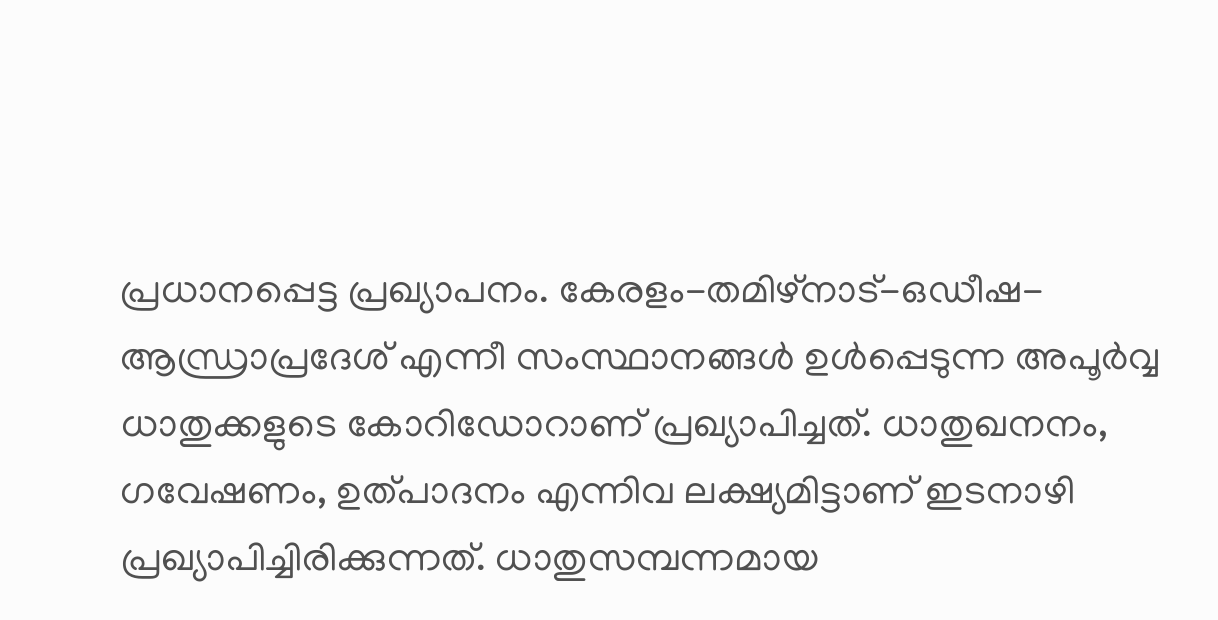പ്രധാനപ്പെട്ട പ്രഖ്യാപനം. കേരളം-തമിഴ്‌നാട്-ഒഡീഷ-ആന്ധ്രാപ്രദേശ് എന്നീ സംസ്ഥാനങ്ങള്‍ ഉള്‍പ്പെടുന്ന അപൂര്‍വ്വ ധാതുക്കളുടെ കോറിഡോറാണ് പ്രഖ്യാപിച്ചത്. ധാതുഖനനം, ഗവേഷണം, ഉത്പാദനം എന്നിവ ലക്ഷ്യമിട്ടാണ് ഇടനാഴി പ്രഖ്യാപിച്ചിരിക്കുന്നത്. ധാതുസമ്പന്നമായ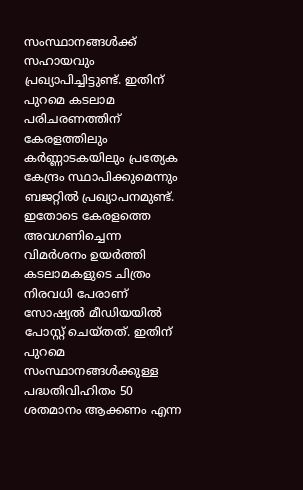സംസ്ഥാനങ്ങള്‍ക്ക് സഹായവും പ്രഖ്യാപിച്ചിട്ടുണ്ട്. ഇതിന് പുറമെ കടലാമ പരിചരണത്തിന് കേരളത്തിലും കര്‍ണ്ണാടകയിലും പ്രത്യേക കേന്ദ്രം സ്ഥാപിക്കുമെന്നും ബജറ്റില്‍ പ്രഖ്യാപനമുണ്ട്. ഇതോടെ കേരളത്തെ അവഗണിച്ചെന്ന വിമര്‍ശനം ഉയര്‍ത്തി കടലാമകളുടെ ചിത്രം നിരവധി പേരാണ് സോഷ്യല്‍ മീഡിയയില്‍ പോസ്റ്റ് ചെയ്തത്. ഇതിന് പുറമെ സംസ്ഥാനങ്ങള്‍ക്കുള്ള പദ്ധതിവിഹിതം 50 ശതമാനം ആക്കണം എന്ന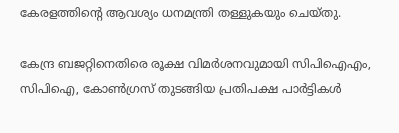കേരളത്തിന്റെ ആവശ്യം ധനമന്ത്രി തള്ളുകയും ചെയ്തു.

കേന്ദ്ര ബജറ്റിനെതിരെ രൂക്ഷ വിമര്‍ശനവുമായി സിപിഐഎം, സിപിഐ, കോണ്‍ഗ്രസ് തുടങ്ങിയ പ്രതിപക്ഷ പാര്‍ട്ടികള്‍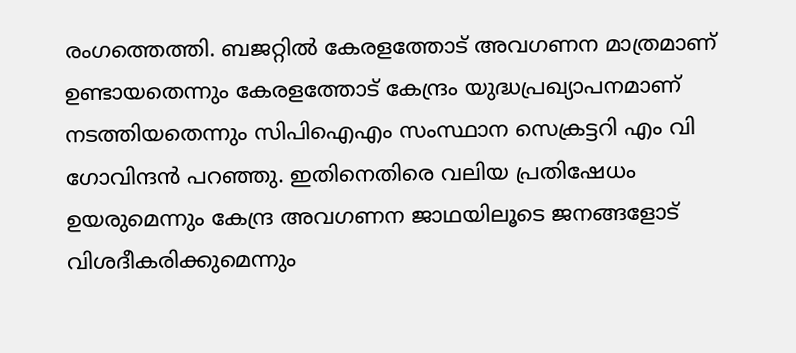രംഗത്തെത്തി. ബജറ്റില്‍ കേരളത്തോട് അവഗണന മാത്രമാണ് ഉണ്ടായതെന്നും കേരളത്തോട് കേന്ദ്രം യുദ്ധപ്രഖ്യാപനമാണ് നടത്തിയതെന്നും സിപിഐഎം സംസ്ഥാന സെക്രട്ടറി എം വി ഗോവിന്ദന്‍ പറഞ്ഞു. ഇതിനെതിരെ വലിയ പ്രതിഷേധം ഉയരുമെന്നും കേന്ദ്ര അവഗണന ജാഥയിലൂടെ ജനങ്ങളോട് വിശദീകരിക്കുമെന്നും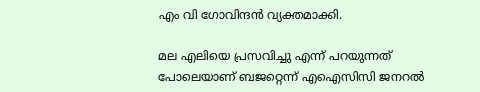എം വി ഗോവിന്ദന്‍ വ്യക്തമാക്കി.

മല എലിയെ പ്രസവിച്ചു എന്ന് പറയുന്നത് പോലെയാണ് ബജറ്റെന്ന് എഐസിസി ജനറല്‍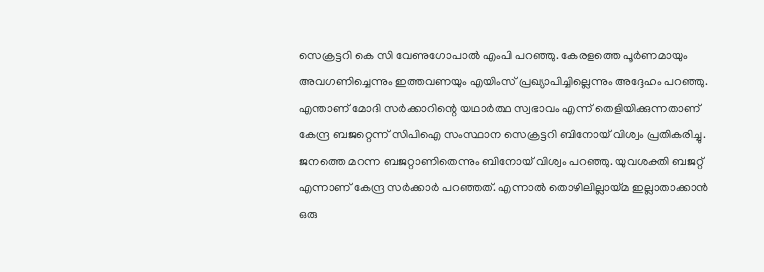സെക്രട്ടറി കെ സി വേണുഗോപാല്‍ എംപി പറഞ്ഞു. കേരളത്തെ പൂര്‍ണമായും അവഗണിച്ചെന്നും ഇത്തവണയും എയിംസ് പ്രഖ്യാപിച്ചില്ലെന്നും അദ്ദേഹം പറഞ്ഞു. എന്താണ് മോദി സര്‍ക്കാറിന്റെ യഥാര്‍ത്ഥ സ്വഭാവം എന്ന് തെളിയിക്കുന്നതാണ് കേന്ദ്ര ബജറ്റെന്ന് സിപിഐ സംസ്ഥാന സെക്രട്ടറി ബിനോയ് വിശ്വം പ്രതികരിച്ചു. ജനത്തെ മറന്ന ബജറ്റാണിതെന്നും ബിനോയ് വിശ്വം പറഞ്ഞു. യുവശക്തി ബജറ്റ് എന്നാണ് കേന്ദ്ര സര്‍ക്കാര്‍ പറഞ്ഞത്. എന്നാല്‍ തൊഴിലില്ലായ്മ ഇല്ലാതാക്കാന്‍ ഒരു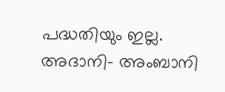പദ്ധതിയും ഇല്ല. അദാനി- അംബാനി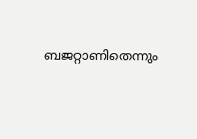ബജറ്റാണിതെന്നും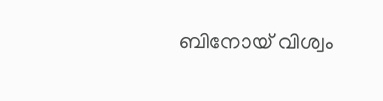ബിനോയ് വിശ്വം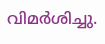വിമര്‍ശിച്ചു.